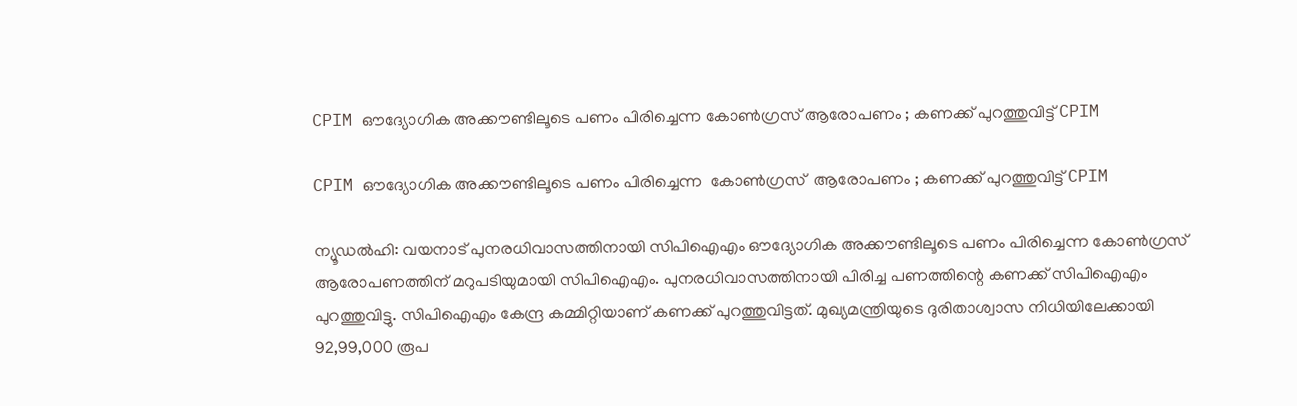CPIM ഔദ്യോഗിക അക്കൗണ്ടിലൂടെ പണം പിരിച്ചെന്ന കോണ്‍ഗ്രസ് ആരോപണം ; കണക്ക് പുറത്തുവിട്ട് CPIM

CPIM ഔദ്യോഗിക അക്കൗണ്ടിലൂടെ പണം പിരിച്ചെന്ന  കോണ്‍ഗ്രസ്  ആരോപണം ; കണക്ക് പുറത്തുവിട്ട് CPIM

ന്യൂഡല്‍ഹി: വയനാട് പുനരധിവാസത്തിനായി സിപിഐഎം ഔദ്യോഗിക അക്കൗണ്ടിലൂടെ പണം പിരിച്ചെന്ന കോണ്‍ഗ്രസ് ആരോപണത്തിന് മറുപടിയുമായി സിപിഐഎം. പുനരധിവാസത്തിനായി പിരിച്ച പണത്തിന്റെ കണക്ക് സിപിഐഎം പുറത്തുവിട്ടു. സിപിഐഎം കേന്ദ്ര കമ്മിറ്റിയാണ് കണക്ക് പുറത്തുവിട്ടത്. മുഖ്യമന്ത്രിയുടെ ദുരിതാശ്വാസ നിധിയിലേക്കായി 92,99,000 രൂപ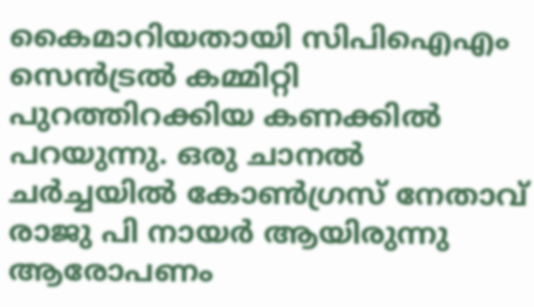കൈമാറിയതായി സിപിഐഎം സെന്‍ട്രല്‍ കമ്മിറ്റി പുറത്തിറക്കിയ കണക്കില്‍ പറയുന്നു. ഒരു ചാനൽ ചർച്ചയിൽ കോണ്‍ഗ്രസ് നേതാവ് രാജു പി നായര്‍ ആയിരുന്നു ആരോപണം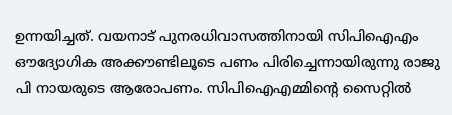ഉന്നയിച്ചത്. വയനാട് പുനരധിവാസത്തിനായി സിപിഐഎം ഔദ്യോഗിക അക്കൗണ്ടിലൂടെ പണം പിരിച്ചെന്നായിരുന്നു രാജു പി നായരുടെ ആരോപണം. സിപിഐഎമ്മിന്റെ സൈറ്റില്‍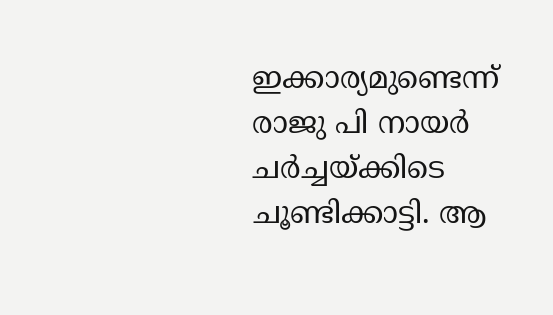ഇക്കാര്യമുണ്ടെന്ന് രാജു പി നായര്‍ ചര്‍ച്ചയ്ക്കിടെ ചൂണ്ടിക്കാട്ടി. ആ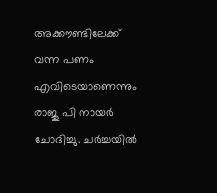അക്കൗണ്ടിലേക്ക് വന്ന പണം എവിടെയാണെന്നും രാജു പി നായര്‍ ചോദിച്ചു. ചര്‍ച്ചയില്‍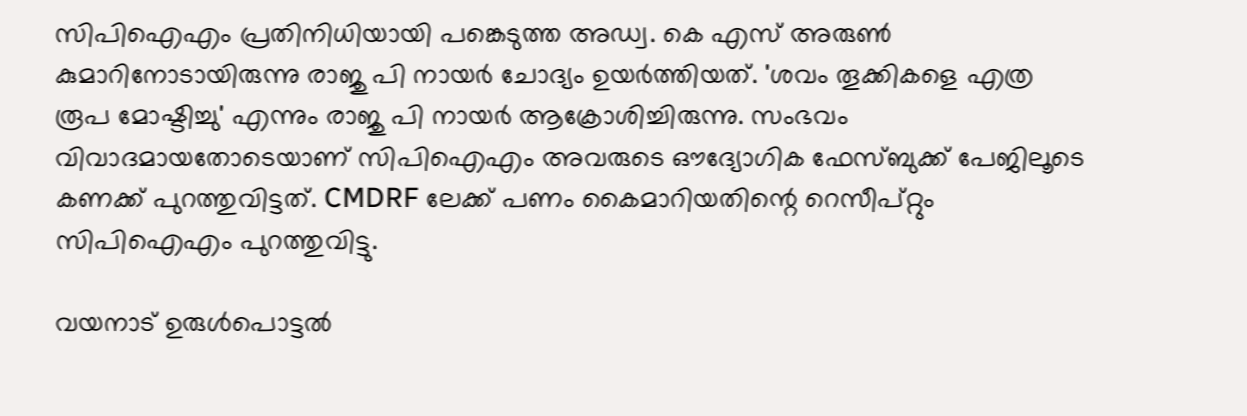സിപിഐഎം പ്രതിനിധിയായി പങ്കെടുത്ത അഡ്വ. കെ എസ് അരുണ്‍ കുമാറിനോടായിരുന്നു രാജു പി നായര്‍ ചോദ്യം ഉയര്‍ത്തിയത്. 'ശവം തൂക്കികളെ എത്ര രൂപ മോഷ്ടിച്ചു' എന്നും രാജു പി നായര്‍ ആക്രോശിച്ചിരുന്നു. സംഭവം വിവാദമായതോടെയാണ് സിപിഐഎം അവരുടെ ഔദ്യോഗിക ഫേസ്ബുക്ക് പേജിലൂടെ കണക്ക് പുറത്തുവിട്ടത്. CMDRF ലേക്ക് പണം കൈമാറിയതിന്റെ റെസീപ്റ്റും സിപിഐഎം പുറത്തുവിട്ടു.

വയനാട് ഉരുള്‍പൊട്ടല്‍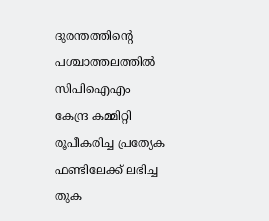ദുരന്തത്തിന്റെ പശ്ചാത്തലത്തില്‍ സിപിഐഎം കേന്ദ്ര കമ്മിറ്റി രൂപീകരിച്ച പ്രത്യേക ഫണ്ടിലേക്ക് ലഭിച്ച തുക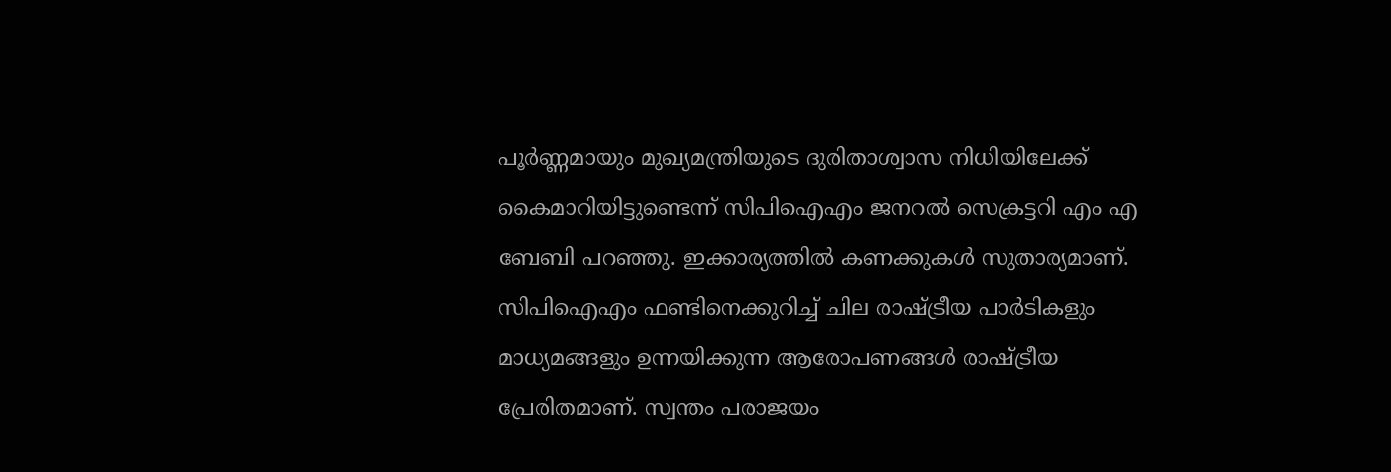പൂര്‍ണ്ണമായും മുഖ്യമന്ത്രിയുടെ ദുരിതാശ്വാസ നിധിയിലേക്ക് കൈമാറിയിട്ടുണ്ടെന്ന് സിപിഐഎം ജനറല്‍ സെക്രട്ടറി എം എ ബേബി പറഞ്ഞു. ഇക്കാര്യത്തില്‍ കണക്കുകള്‍ സുതാര്യമാണ്. സിപിഐഎം ഫണ്ടിനെക്കുറിച്ച് ചില രാഷ്ട്രീയ പാര്‍ടികളും മാധ്യമങ്ങളും ഉന്നയിക്കുന്ന ആരോപണങ്ങള്‍ രാഷ്ട്രീയ പ്രേരിതമാണ്. സ്വന്തം പരാജയം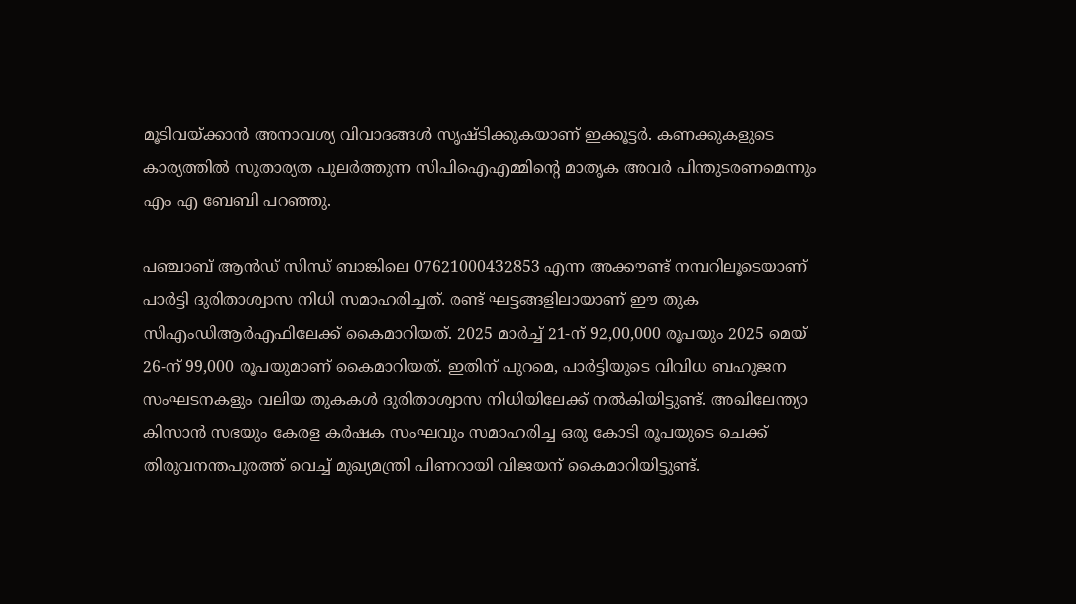മൂടിവയ്ക്കാന്‍ അനാവശ്യ വിവാദങ്ങള്‍ സൃഷ്ടിക്കുകയാണ് ഇക്കൂട്ടര്‍. കണക്കുകളുടെ കാര്യത്തില്‍ സുതാര്യത പുലര്‍ത്തുന്ന സിപിഐഎമ്മിന്റെ മാതൃക അവര്‍ പിന്തുടരണമെന്നും എം എ ബേബി പറഞ്ഞു.

പഞ്ചാബ് ആന്‍ഡ് സിന്ധ് ബാങ്കിലെ 07621000432853 എന്ന അക്കൗണ്ട് നമ്പറിലൂടെയാണ് പാര്‍ട്ടി ദുരിതാശ്വാസ നിധി സമാഹരിച്ചത്. രണ്ട് ഘട്ടങ്ങളിലായാണ് ഈ തുക സിഎംഡിആര്‍എഫിലേക്ക് കൈമാറിയത്. 2025 മാര്‍ച്ച് 21-ന് 92,00,000 രൂപയും 2025 മെയ് 26-ന് 99,000 രൂപയുമാണ് കൈമാറിയത്. ഇതിന് പുറമെ, പാര്‍ട്ടിയുടെ വിവിധ ബഹുജന സംഘടനകളും വലിയ തുകകള്‍ ദുരിതാശ്വാസ നിധിയിലേക്ക് നല്‍കിയിട്ടുണ്ട്. അഖിലേന്ത്യാ കിസാന്‍ സഭയും കേരള കര്‍ഷക സംഘവും സമാഹരിച്ച ഒരു കോടി രൂപയുടെ ചെക്ക് തിരുവനന്തപുരത്ത് വെച്ച് മുഖ്യമന്ത്രി പിണറായി വിജയന് കൈമാറിയിട്ടുണ്ട്.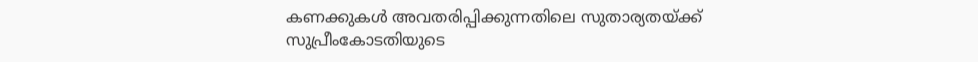കണക്കുകള്‍ അവതരിപ്പിക്കുന്നതിലെ സുതാര്യതയ്ക്ക് സുപ്രീംകോടതിയുടെ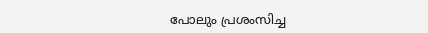പോലും പ്രശംസിച്ച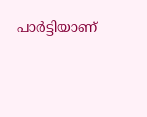പാര്‍ട്ടിയാണ്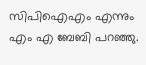സിപിഐഎം എന്നും എം എ ബേബി പറഞ്ഞു.